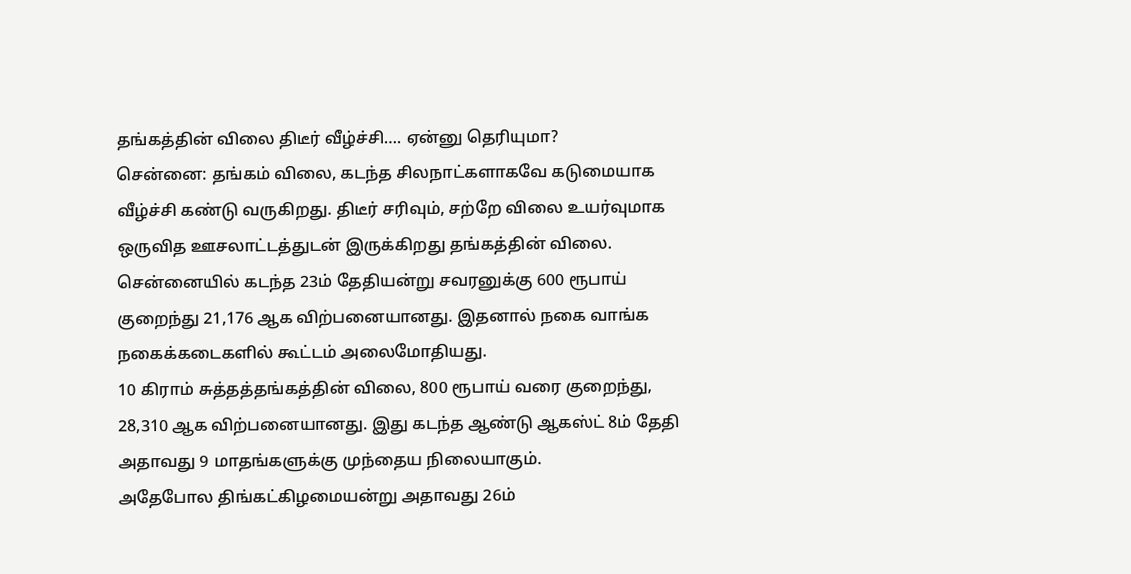தங்கத்தின் விலை திடீர் வீழ்ச்சி…. ஏன்னு தெரியுமா?
சென்னை: தங்கம் விலை, கடந்த சிலநாட்களாகவே கடுமையாக வீழ்ச்சி கண்டு வருகிறது. திடீர் சரிவும், சற்றே விலை உயர்வுமாக ஒருவித ஊசலாட்டத்துடன் இருக்கிறது தங்கத்தின் விலை.
சென்னையில் கடந்த 23ம் தேதியன்று சவரனுக்கு 600 ரூபாய் குறைந்து 21,176 ஆக விற்பனையானது. இதனால் நகை வாங்க நகைக்கடைகளில் கூட்டம் அலைமோதியது.
10 கிராம் சுத்தத்தங்கத்தின் விலை, 800 ரூபாய் வரை குறைந்து, 28,310 ஆக விற்பனையானது. இது கடந்த ஆண்டு ஆகஸ்ட் 8ம் தேதி அதாவது 9 மாதங்களுக்கு முந்தைய நிலையாகும்.
அதேபோல திங்கட்கிழமையன்று அதாவது 26ம்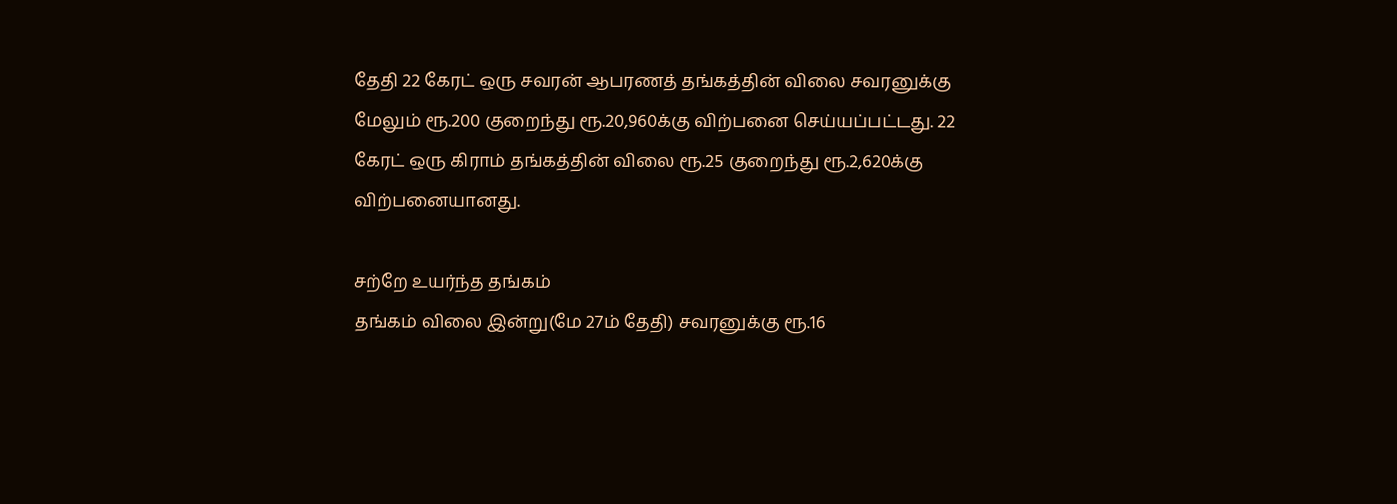தேதி 22 கேரட் ஒரு சவரன் ஆபரணத் தங்கத்தின் விலை சவரனுக்கு மேலும் ரூ.200 குறைந்து ரூ.20,960க்கு விற்பனை செய்யப்பட்டது. 22 கேரட் ஒரு கிராம் தங்கத்தின் விலை ரூ.25 குறைந்து ரூ.2,620க்கு விற்பனையானது.

சற்றே உயர்ந்த தங்கம்
தங்கம் விலை இன்று(மே 27ம் தேதி) சவரனுக்கு ரூ.16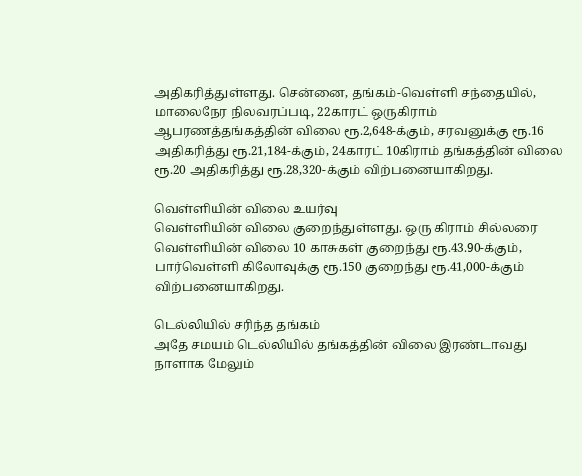அதிகரித்துள்ளது. சென்னை, தங்கம்-வெள்ளி சந்தையில், மாலைநேர நிலவரப்படி, 22காரட் ஒருகிராம் ஆபரணத்தங்கத்தின் விலை ரூ.2,648-க்கும், சரவனுக்கு ரூ.16 அதிகரித்து ரூ.21,184-க்கும், 24காரட் 10கிராம் தங்கத்தின் விலை ரூ.20 அதிகரித்து ரூ.28,320-க்கும் விற்பனையாகிறது.

வெள்ளியின் விலை உயர்வு
வெள்ளியின் விலை குறைந்துள்ளது. ஒரு கிராம் சில்லரை வெள்ளியின் விலை 10 காசுகள் குறைந்து ரூ.43.90-க்கும், பார்வெள்ளி கிலோவுக்கு ரூ.150 குறைந்து ரூ.41,000-க்கும் விற்பனையாகிறது.

டெல்லியில் சரிந்த தங்கம்
அதே சமயம் டெல்லியில் தங்கத்தின் விலை இரண்டாவது நாளாக மேலும்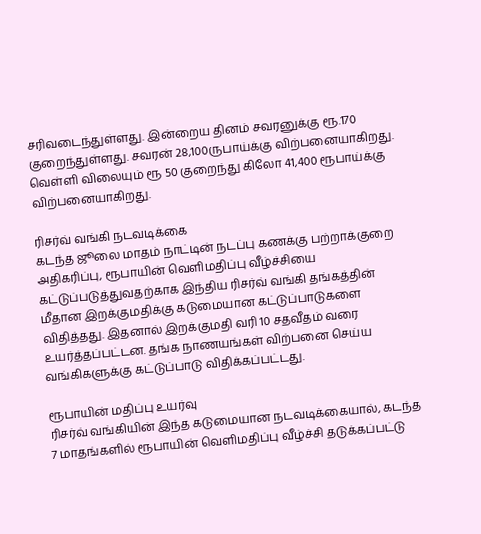சரிவடைந்துள்ளது. இன்றைய தினம் சவரனுக்கு ரூ.170 குறைந்துள்ளது. சவரன் 28,100ருபாய்க்கு விற்பனையாகிறது. வெள்ளி விலையும் ரூ 50 குறைந்து கிலோ 41,400 ரூபாய்க்கு விற்பனையாகிறது.

ரிசர்வ் வங்கி நடவடிக்கை
கடந்த ஜூலை மாதம் நாட்டின் நடப்பு கணக்கு பற்றாக்குறை அதிகரிப்பு, ரூபாயின் வெளிமதிப்பு வீழ்ச்சியை கட்டுப்படுத்துவதற்காக இந்திய ரிசர்வ் வங்கி தங்கத்தின் மீதான இறக்குமதிக்கு கடுமையான கட்டுப்பாடுகளை விதித்தது. இதனால் இறக்குமதி வரி 10 சதவீதம் வரை உயர்த்தப்பட்டன. தங்க நாணயங்கள் விற்பனை செய்ய வங்கிகளுக்கு கட்டுப்பாடு விதிக்கப்பட்டது.

ரூபாயின் மதிப்பு உயர்வு
ரிசர்வ் வங்கியின் இந்த கடுமையான நடவடிக்கையால், கடந்த 7 மாதங்களில் ரூபாயின் வெளிமதிப்பு வீழ்ச்சி தடுக்கப்பட்டு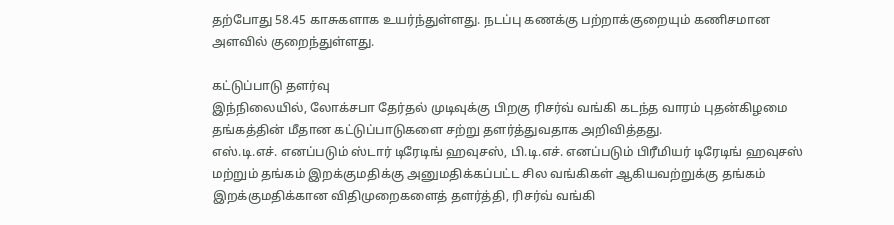தற்போது 58.45 காசுகளாக உயர்ந்துள்ளது. நடப்பு கணக்கு பற்றாக்குறையும் கணிசமான அளவில் குறைந்துள்ளது.

கட்டுப்பாடு தளர்வு
இந்நிலையில், லோக்சபா தேர்தல் முடிவுக்கு பிறகு ரிசர்வ் வங்கி கடந்த வாரம் புதன்கிழமை தங்கத்தின் மீதான கட்டுப்பாடுகளை சற்று தளர்த்துவதாக அறிவித்தது.
எஸ்.டி.எச். எனப்படும் ஸ்டார் டிரேடிங் ஹவுசஸ், பி.டி.எச். எனப்படும் பிரீமியர் டிரேடிங் ஹவுசஸ் மற்றும் தங்கம் இறக்குமதிக்கு அனுமதிக்கப்பட்ட சில வங்கிகள் ஆகியவற்றுக்கு தங்கம் இறக்குமதிக்கான விதிமுறைகளைத் தளர்த்தி, ரிசர்வ் வங்கி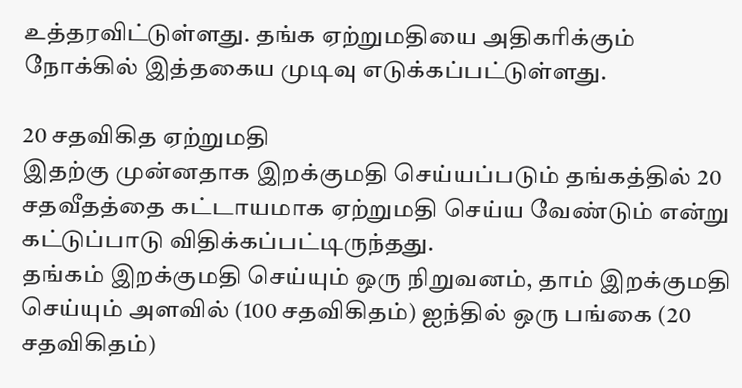உத்தரவிட்டுள்ளது. தங்க ஏற்றுமதியை அதிகரிக்கும் நோக்கில் இத்தகைய முடிவு எடுக்கப்பட்டுள்ளது.

20 சதவிகித ஏற்றுமதி
இதற்கு முன்னதாக இறக்குமதி செய்யப்படும் தங்கத்தில் 20 சதவீதத்தை கட்டாயமாக ஏற்றுமதி செய்ய வேண்டும் என்று கட்டுப்பாடு விதிக்கப்பட்டிருந்தது.
தங்கம் இறக்குமதி செய்யும் ஒரு நிறுவனம், தாம் இறக்குமதி செய்யும் அளவில் (100 சதவிகிதம்) ஐந்தில் ஒரு பங்கை (20 சதவிகிதம்)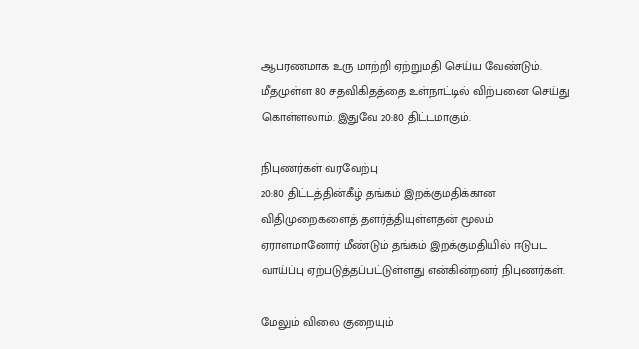ஆபரணமாக உரு மாற்றி ஏற்றுமதி செய்ய வேண்டும். மீதமுள்ள 80 சதவிகிதத்தை உள்நாட்டில் விற்பனை செய்து கொள்ளலாம். இதுவே 20:80 திட்டமாகும்.

நிபுணர்கள் வரவேற்பு
20:80 திட்டத்தின்கீழ் தங்கம் இறக்குமதிக்கான விதிமுறைகளைத் தளர்த்தியுள்ளதன் மூலம் ஏராளமானோர் மீண்டும் தங்கம் இறக்குமதியில் ஈடுபட வாய்ப்பு ஏற்படுத்தப்பட்டுள்ளது என்கின்றனர் நிபுணர்கள்.

மேலும் விலை குறையும்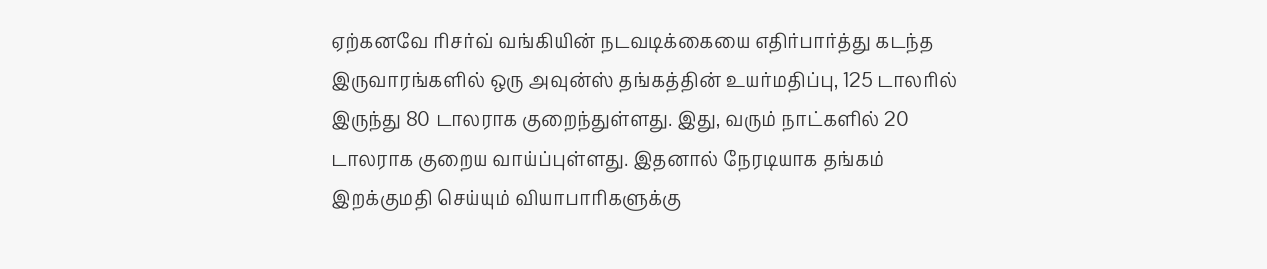ஏற்கனவே ரிசர்வ் வங்கியின் நடவடிக்கையை எதிர்பார்த்து கடந்த இருவாரங்களில் ஒரு அவுன்ஸ் தங்கத்தின் உயர்மதிப்பு, 125 டாலரில் இருந்து 80 டாலராக குறைந்துள்ளது. இது, வரும் நாட்களில் 20 டாலராக குறைய வாய்ப்புள்ளது. இதனால் நேரடியாக தங்கம் இறக்குமதி செய்யும் வியாபாரிகளுக்கு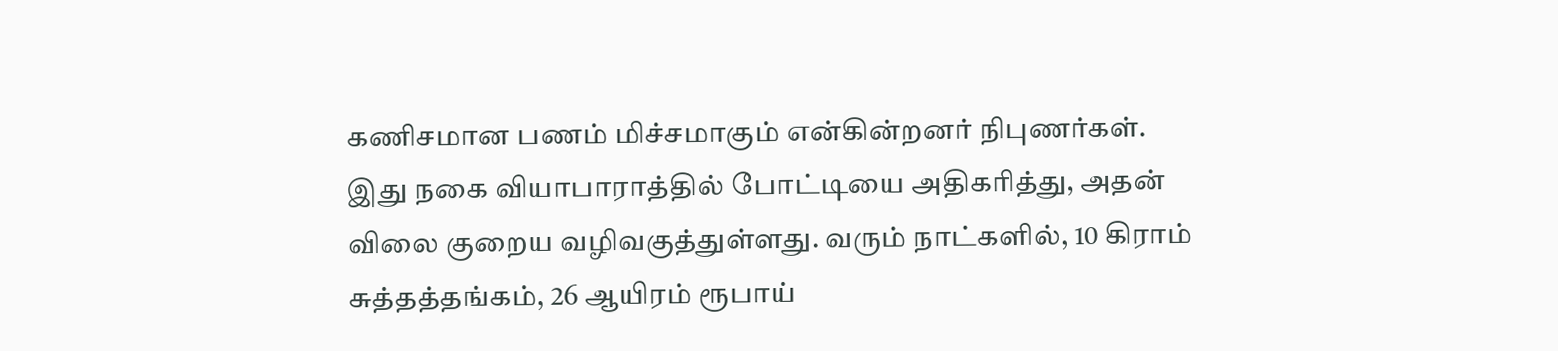கணிசமான பணம் மிச்சமாகும் என்கின்றனர் நிபுணர்கள். இது நகை வியாபாராத்தில் போட்டியை அதிகரித்து, அதன் விலை குறைய வழிவகுத்துள்ளது. வரும் நாட்களில், 10 கிராம் சுத்தத்தங்கம், 26 ஆயிரம் ரூபாய்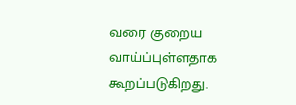வரை குறைய வாய்ப்புள்ளதாக கூறப்படுகிறது.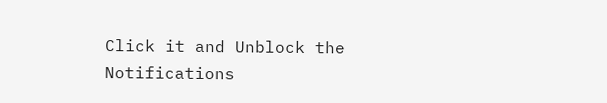Click it and Unblock the Notifications